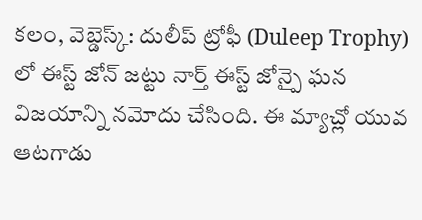కలం, వెబ్డెస్క్: దులీప్ ట్రోఫీ (Duleep Trophy) లో ఈస్ట్ జోన్ జట్టు నార్త్ ఈస్ట్ జోన్పై ఘన విజయాన్ని నమోదు చేసింది. ఈ మ్యాచ్లో యువ ఆటగాడు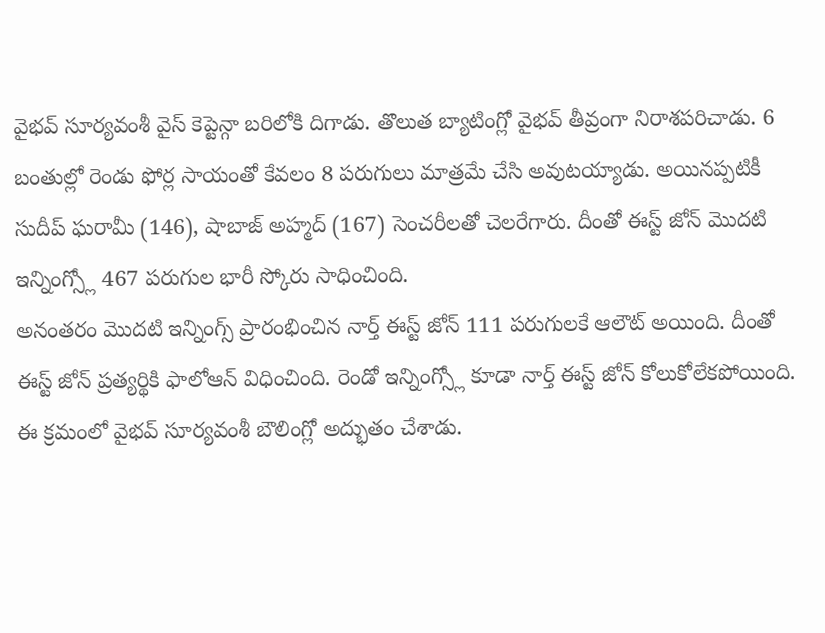వైభవ్ సూర్యవంశీ వైస్ కెప్టెన్గా బరిలోకి దిగాడు. తొలుత బ్యాటింగ్లో వైభవ్ తీవ్రంగా నిరాశపరిచాడు. 6 బంతుల్లో రెండు ఫోర్ల సాయంతో కేవలం 8 పరుగులు మాత్రమే చేసి అవుటయ్యాడు. అయినప్పటికీ సుదీప్ ఘరామీ (146), షాబాజ్ అహ్మద్ (167) సెంచరీలతో చెలరేగారు. దీంతో ఈస్ట్ జోన్ మొదటి ఇన్నింగ్స్లో 467 పరుగుల భారీ స్కోరు సాధించింది.
అనంతరం మొదటి ఇన్నింగ్స్ ప్రారంభించిన నార్త్ ఈస్ట్ జోన్ 111 పరుగులకే ఆలౌట్ అయింది. దీంతో ఈస్ట్ జోన్ ప్రత్యర్థికి ఫాలోఆన్ విధించింది. రెండో ఇన్నింగ్స్లో కూడా నార్త్ ఈస్ట్ జోన్ కోలుకోలేకపోయింది. ఈ క్రమంలో వైభవ్ సూర్యవంశీ బౌలింగ్లో అద్భుతం చేశాడు.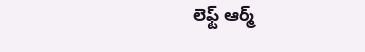లెఫ్ట్ ఆర్మ్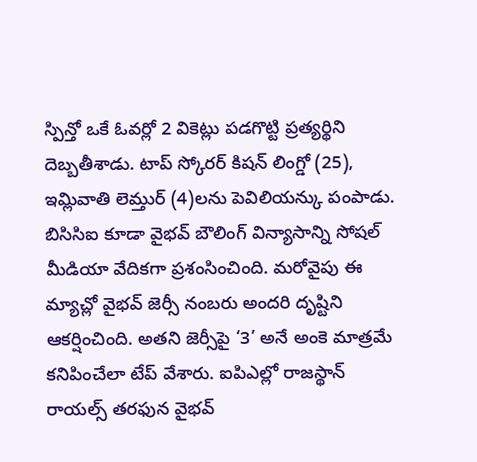స్పిన్తో ఒకే ఓవర్లో 2 వికెట్లు పడగొట్టి ప్రత్యర్థిని దెబ్బతీశాడు. టాప్ స్కోరర్ కిషన్ లింగ్డో (25), ఇమ్లివాతి లెమ్తుర్ (4)లను పెవిలియన్కు పంపాడు.
బిసిసిఐ కూడా వైభవ్ బౌలింగ్ విన్యాసాన్ని సోషల్ మీడియా వేదికగా ప్రశంసించింది. మరోవైపు ఈ మ్యాచ్లో వైభవ్ జెర్సీ నంబరు అందరి దృష్టిని ఆకర్షించింది. అతని జెర్సీపై ‘3’ అనే అంకె మాత్రమే కనిపించేలా టేప్ వేశారు. ఐపిఎల్లో రాజస్థాన్ రాయల్స్ తరఫున వైభవ్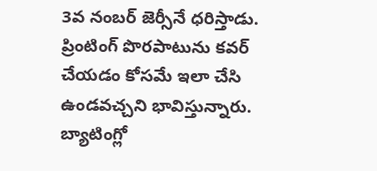3వ నంబర్ జెర్సీనే ధరిస్తాడు. ప్రింటింగ్ పొరపాటును కవర్ చేయడం కోసమే ఇలా చేసి ఉండవచ్చని భావిస్తున్నారు. బ్యాటింగ్లో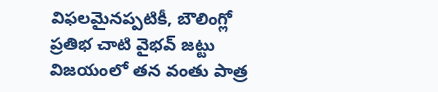విఫలమైనప్పటికీ, బౌలింగ్లో ప్రతిభ చాటి వైభవ్ జట్టు విజయంలో తన వంతు పాత్ర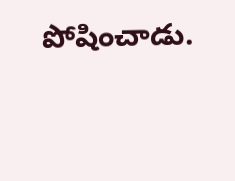పోషించాడు.